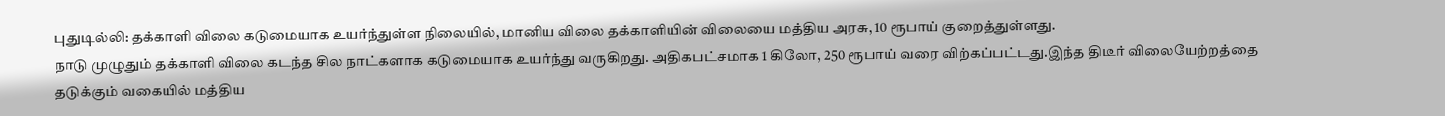புதுடில்லி: தக்காளி விலை கடுமையாக உயர்ந்துள்ள நிலையில், மானிய விலை தக்காளியின் விலையை மத்திய அரசு, 10 ரூபாய் குறைத்துள்ளது.
நாடு முழுதும் தக்காளி விலை கடந்த சில நாட்களாக கடுமையாக உயர்ந்து வருகிறது. அதிகபட்சமாக 1 கிலோ, 250 ரூபாய் வரை விற்கப்பட்டது.இந்த திடீர் விலையேற்றத்தை தடுக்கும் வகையில் மத்திய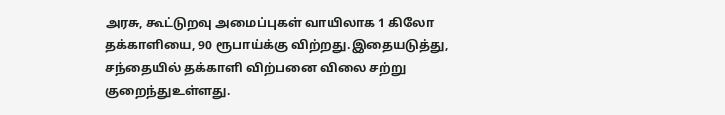அரசு, கூட்டுறவு அமைப்புகள் வாயிலாக 1 கிலோ தக்காளியை, 90 ரூபாய்க்கு விற்றது.இதையடுத்து, சந்தையில் தக்காளி விற்பனை விலை சற்று குறைந்துஉள்ளது.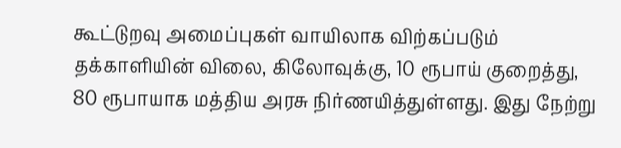கூட்டுறவு அமைப்புகள் வாயிலாக விற்கப்படும் தக்காளியின் விலை, கிலோவுக்கு, 10 ரூபாய் குறைத்து, 80 ரூபாயாக மத்திய அரசு நிர்ணயித்துள்ளது. இது நேற்று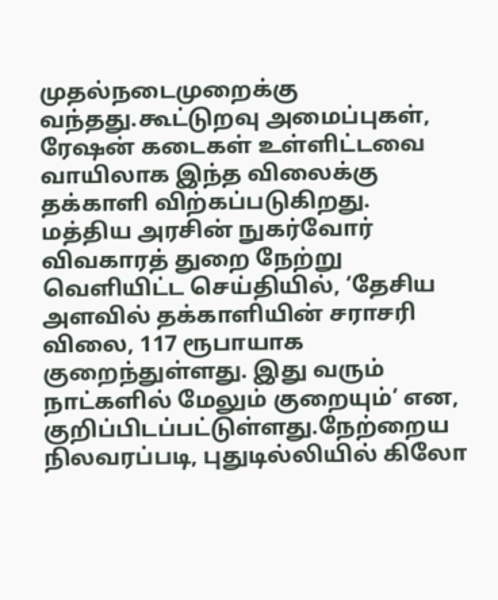முதல்நடைமுறைக்கு வந்தது.கூட்டுறவு அமைப்புகள், ரேஷன் கடைகள் உள்ளிட்டவை வாயிலாக இந்த விலைக்கு தக்காளி விற்கப்படுகிறது.
மத்திய அரசின் நுகர்வோர் விவகாரத் துறை நேற்று வெளியிட்ட செய்தியில், ‘தேசிய அளவில் தக்காளியின் சராசரி விலை, 117 ரூபாயாக குறைந்துள்ளது. இது வரும் நாட்களில் மேலும் குறையும்’ என, குறிப்பிடப்பட்டுள்ளது.நேற்றைய நிலவரப்படி, புதுடில்லியில் கிலோ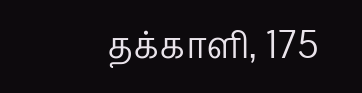தக்காளி, 175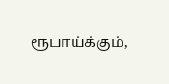ரூபாய்க்கும்,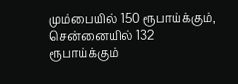மும்பையில் 150 ரூபாய்க்கும், சென்னையில் 132 ரூபாய்க்கும்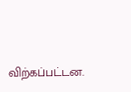விற்கப்பட்டன.